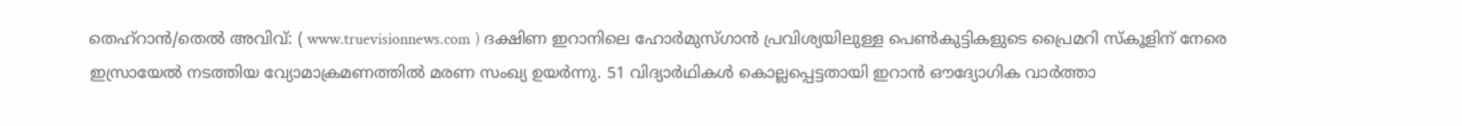തെഹ്റാൻ/തെൽ അവിവ്: ( www.truevisionnews.com ) ദക്ഷിണ ഇറാനിലെ ഹോർമുസ്ഗാൻ പ്രവിശ്യയിലുള്ള പെൺകുട്ടികളുടെ പ്രൈമറി സ്കൂളിന് നേരെ ഇസ്രായേൽ നടത്തിയ വ്യോമാക്രമണത്തിൽ മരണ സംഖ്യ ഉയർന്നു. 51 വിദ്യാർഥികൾ കൊല്ലപ്പെട്ടതായി ഇറാൻ ഔദ്യോഗിക വാർത്താ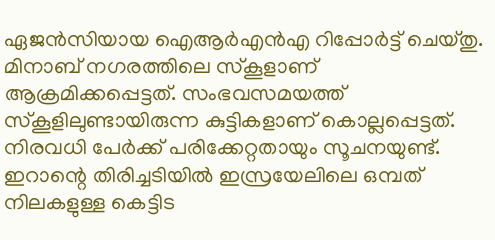ഏജൻസിയായ ഐആർഎൻഎ റിപ്പോർട്ട് ചെയ്തു. മിനാബ് നഗരത്തിലെ സ്കൂളാണ് ആക്രമിക്കപ്പെട്ടത്. സംഭവസമയത്ത് സ്കൂളിലുണ്ടായിരുന്ന കുട്ടികളാണ് കൊല്ലപ്പെട്ടത്. നിരവധി പേർക്ക് പരിക്കേറ്റതായും സൂചനയുണ്ട്.
ഇറാന്റെ തിരിച്ചടിയിൽ ഇസ്രയേലിലെ ഒമ്പത് നിലകളുള്ള കെട്ടിട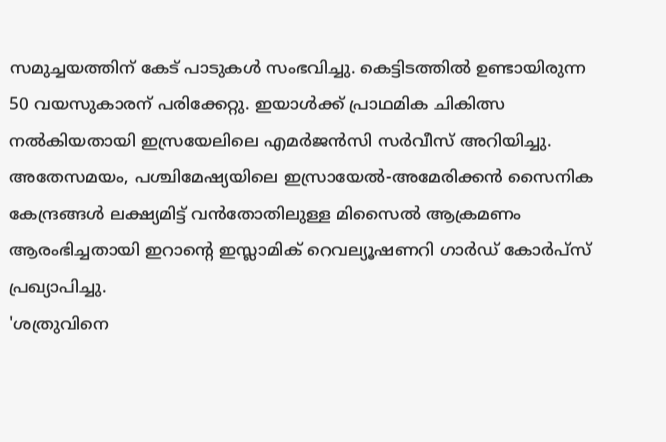സമുച്ചയത്തിന് കേട് പാടുകൾ സംഭവിച്ചു. കെട്ടിടത്തിൽ ഉണ്ടായിരുന്ന 50 വയസുകാരന് പരിക്കേറ്റു. ഇയാൾക്ക് പ്രാഥമിക ചികിത്സ നൽകിയതായി ഇസ്രയേലിലെ എമർജൻസി സർവീസ് അറിയിച്ചു. അതേസമയം, പശ്ചിമേഷ്യയിലെ ഇസ്രായേൽ-അമേരിക്കൻ സൈനിക കേന്ദ്രങ്ങൾ ലക്ഷ്യമിട്ട് വൻതോതിലുള്ള മിസൈൽ ആക്രമണം ആരംഭിച്ചതായി ഇറാന്റെ ഇസ്ലാമിക് റെവല്യൂഷണറി ഗാർഡ് കോർപ്സ് പ്രഖ്യാപിച്ചു.
'ശത്രുവിനെ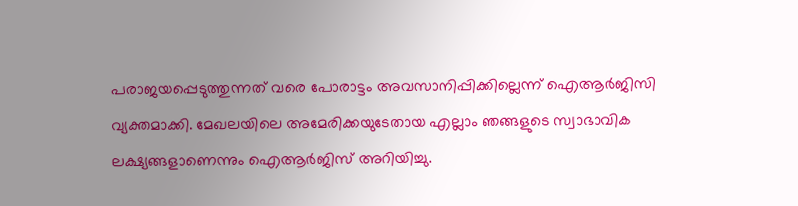പരാജയപ്പെടുത്തുന്നത് വരെ പോരാട്ടം അവസാനിപ്പിക്കില്ലെന്ന് ഐആർജിസി വ്യക്തമാക്കി. മേഖലയിലെ അമേരിക്കയുടേതായ എല്ലാം ഞങ്ങളുടെ സ്വാഭാവിക ലക്ഷ്യങ്ങളാണെന്നും ഐആർജിസ് അറിയിച്ചു.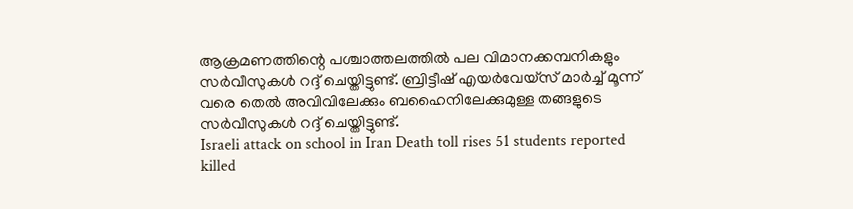ആക്രമണത്തിന്റെ പശ്ചാത്തലത്തിൽ പല വിമാനക്കമ്പനികളും സർവീസുകൾ റദ്ദ് ചെയ്തിട്ടുണ്ട്. ബ്രിട്ടീഷ് എയർവേയ്സ് മാർച്ച് മൂന്ന് വരെ തെൽ അവിവിലേക്കും ബഹൈനിലേക്കുമുള്ള തങ്ങളുടെ സർവീസുകൾ റദ്ദ് ചെയ്തിട്ടുണ്ട്.
Israeli attack on school in Iran Death toll rises 51 students reported killed